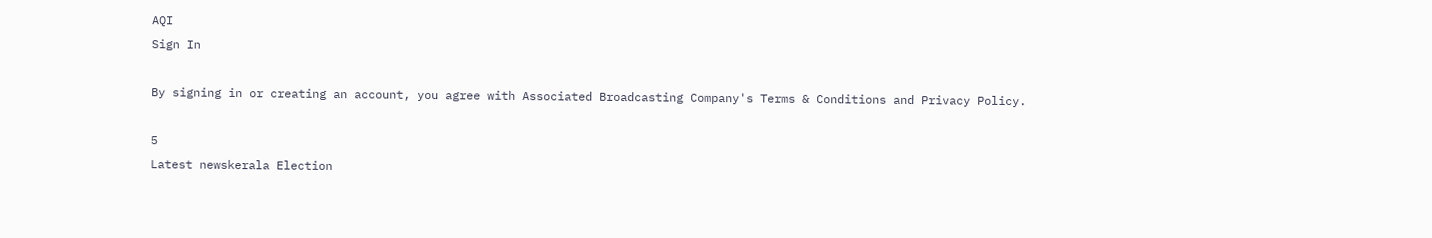AQI
Sign In

By signing in or creating an account, you agree with Associated Broadcasting Company's Terms & Conditions and Privacy Policy.

5
Latest newskerala Election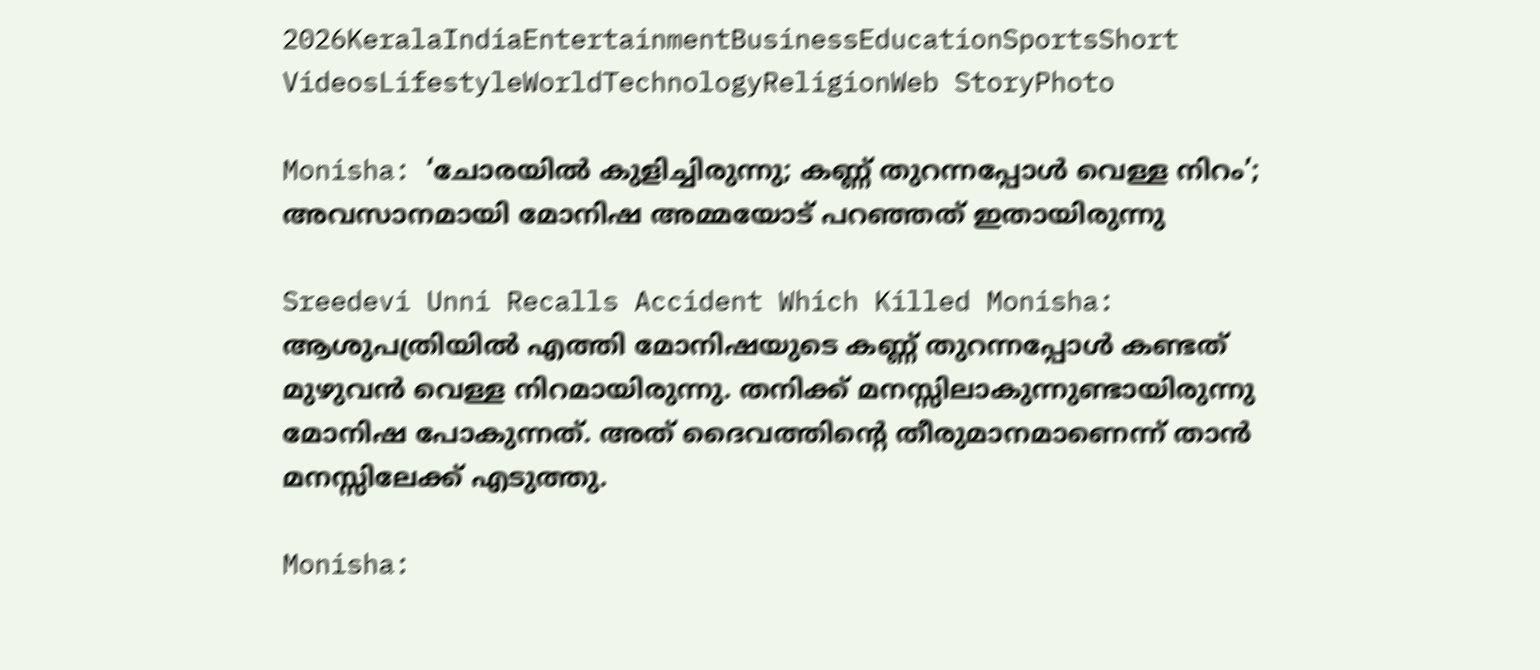2026KeralaIndiaEntertainmentBusinessEducationSportsShort VideosLifestyleWorldTechnologyReligionWeb StoryPhoto

Monisha: ‘ചോരയില്‍ കുളിച്ചിരുന്നു; കണ്ണ് തുറന്നപ്പോള്‍ വെള്ള നിറം’; അവസാനമായി മോനിഷ അമ്മയോട് പറഞ്ഞത് ഇതായിരുന്നു

Sreedevi Unni Recalls Accident Which Killed Monisha: ആശുപത്രിയിൽ എത്തി മോനിഷയുടെ കണ്ണ് തുറന്നപ്പോൾ കണ്ടത് മുഴുവന്‍ വെള്ള നിറമായിരുന്നു. തനിക്ക് മനസ്സിലാകുന്നുണ്ടായിരുന്നു മോനിഷ പോകുന്നത്. അത് ദൈവത്തിന്റെ തീരുമാനമാണെന്ന് താന്‍ മനസ്സിലേക്ക് എടുത്തു.

Monisha: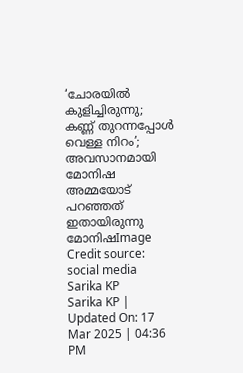‘ചോരയില്‍ കുളിച്ചിരുന്നു; കണ്ണ് തുറന്നപ്പോള്‍ വെള്ള നിറം’; അവസാനമായി മോനിഷ അമ്മയോട് പറഞ്ഞത് ഇതായിരുന്നു
മോനിഷImage Credit source: social media
Sarika KP
Sarika KP | Updated On: 17 Mar 2025 | 04:36 PM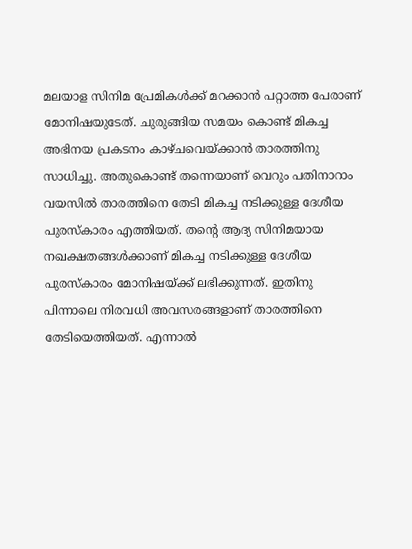മലയാള സിനിമ പ്രേമികൾക്ക് മറക്കാൻ പറ്റാത്ത പേരാണ് മോനിഷയുടേത്. ചുരുങ്ങിയ സമയം കൊണ്ട് മികച്ച അഭിനയ പ്രകടനം കാഴ്ചവെയ്ക്കാൻ താരത്തിനു സാധിച്ചു. അതുകൊണ്ട് തന്നെയാണ് വെറും പതിനാറാം വയസിൽ താരത്തിനെ തേടി മികച്ച നടിക്കുള്ള ‌ദേശീയ പുരസ്‌കാരം എത്തിയത്. തന്റെ ആദ്യ സിനിമയായ നഖക്ഷതങ്ങള്‍ക്കാണ് മികച്ച നടിക്കുള്ള ദേശീയ പുരസ്കാരം മോനിഷയ്ക്ക് ലഭിക്കുന്നത്. ഇതിനു പിന്നാലെ നിരവധി അവസരങ്ങളാണ് താരത്തിനെ തേടിയെത്തിയത്. എന്നാൽ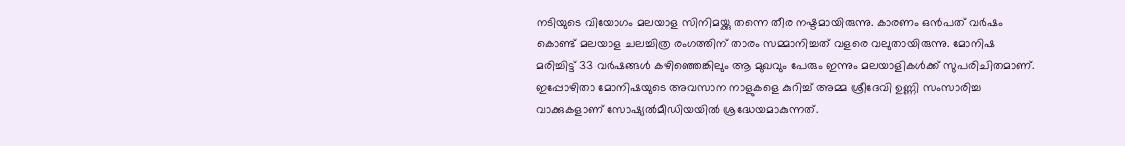നടിയുടെ വിയോഗം മലയാള സിനിമയ്ക്കു തന്നെ തീര നഷ്ടമായിരുന്നു. കാരണം ഒൻപത് വർഷം കൊണ്ട് മലയാള ചലച്ചിത്ര രംഗത്തിന് താരം സമ്മാനിച്ചത് വളരെ വലുതായിരുന്നു. മോനിഷ മരിച്ചിട്ട് 33 വർഷങ്ങൾ കഴിഞ്ഞെങ്കിലും ആ മുഖവും പേരും ഇന്നും മലയാളികൾക്ക് സുപരിചിതമാണ്. ഇപ്പോഴിതാ മോനിഷയുടെ അവസാന നാളുകളെ കുറിച്ച് അമ്മ ശ്രീദേവി ഉണ്ണി സംസാരിച്ച വാക്കുകളാണ് സോഷ്യല്‍മീഡിയയില്‍ ശ്രദ്ധേയമാകുന്നത്.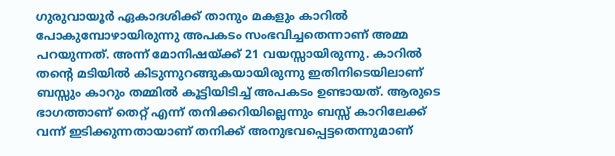ഗുരുവായൂർ ഏകാദശിക്ക് താനും മകളും കാറിൽ പോകുമ്പോഴായിരുന്നു അപകടം സംഭവിച്ചതെന്നാണ് അമ്മ പറയുന്നത്. അന്ന് മോനിഷയ്ക്ക് 21 വയസ്സായിരുന്നു. കാറിൽ തന്റെ മടിയിൽ കിടുന്നുറങ്ങുകയായിരുന്നു ഇതിനിടെയിലാണ് ബസ്സും കാറും തമ്മിൽ കൂട്ടിയിടിച്ച് അപകടം ഉണ്ടായത്. ആരുടെ ഭാഗത്താണ് തെറ്റ് എന്ന് തനിക്കറിയില്ലെന്നും ബസ്സ് കാറിലേക്ക് വന്ന് ഇടിക്കുന്നതായാണ് തനിക്ക് അനുഭവപ്പെട്ടതെന്നുമാണ്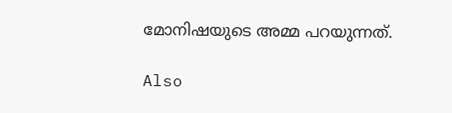മോനിഷയുടെ അമ്മ പറയുന്നത്.

Also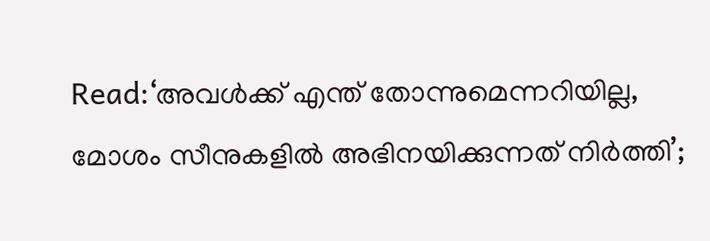Read:‘അവൾക്ക് എന്ത് തോന്നുമെന്നറിയില്ല, മോശം സീനുകളില്‍ അഭിനയിക്കുന്നത് നിർത്തി’;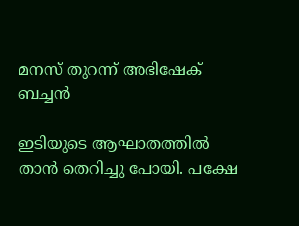മനസ് തുറന്ന് അഭിഷേക് ബച്ചന്‍

ഇടിയുടെ ആഘാതത്തിൽ താൻ തെറിച്ചു പോയി. പക്ഷേ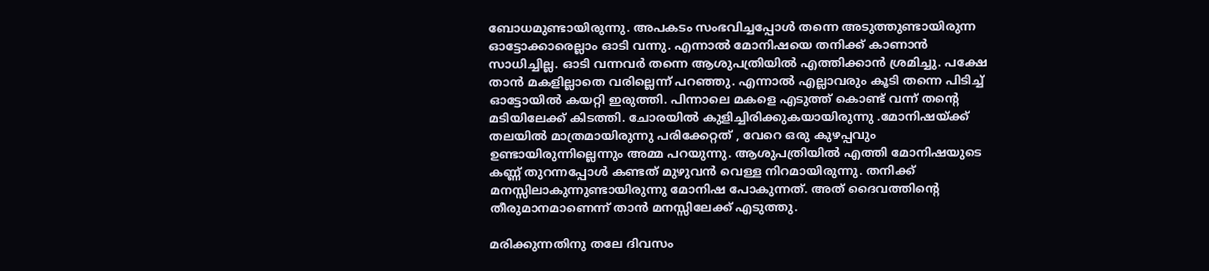ബോധമുണ്ടായിരുന്നു. അപകടം സംഭവിച്ചപ്പോൾ തന്നെ അടുത്തുണ്ടായിരുന്ന ഓട്ടോക്കാരെല്ലാം ഓടി വന്നു. എന്നാൽ മോനിഷയെ തനിക്ക് കാണാൻ സാധിച്ചില്ല. ഓടി വന്നവർ തന്നെ ആശുപത്രിയിൽ എത്തിക്കാൻ ശ്രമിച്ചു. പക്ഷേ താൻ മകളില്ലാതെ വരില്ലെന്ന് പറഞ്ഞു. എന്നാൽ എല്ലാവരും കൂടി തന്നെ പിടിച്ച് ഓട്ടോയിൽ കയറ്റി ഇരുത്തി. പിന്നാലെ മകളെ എടുത്ത് കൊണ്ട് വന്ന് തന്റെ മടിയിലേക്ക് കിടത്തി. ചോരയില്‍ കുളിച്ചിരിക്കുകയായിരുന്നു .മോനിഷയ്ക്ക് തലയിൽ മാത്രമായിരുന്നു പരിക്കേറ്റത് , വേറെ ഒരു കുഴപ്പവും ഉണ്ടായിരുന്നില്ലെന്നും അമ്മ പറയുന്നു. ആശുപത്രിയിൽ എത്തി മോനിഷയുടെ കണ്ണ് തുറന്നപ്പോൾ കണ്ടത് മുഴുവന്‍ വെള്ള നിറമായിരുന്നു. തനിക്ക് മനസ്സിലാകുന്നുണ്ടായിരുന്നു മോനിഷ പോകുന്നത്. അത് ദൈവത്തിന്റെ തീരുമാനമാണെന്ന് താന്‍ മനസ്സിലേക്ക് എടുത്തു.

മരിക്കുന്നതിനു തലേ ദിവസം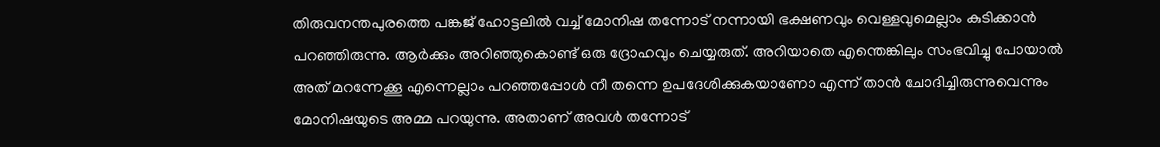തിരുവനന്തപുരത്തെ പങ്കജ് ഹോട്ടലില്‍ വച്ച് മോനിഷ തന്നോട് നന്നായി ഭക്ഷണവും വെള്ളവുമെല്ലാം കുടിക്കാൻ പറഞ്ഞിരുന്നു. ആര്‍ക്കും അറിഞ്ഞുകൊണ്ട് ഒരു ദ്രോഹവും ചെയ്യരുത്. അറിയാതെ എന്തെങ്കിലും സംഭവിച്ചു പോയാല്‍ അത് മറന്നേക്കൂ എന്നെല്ലാം പറഞ്ഞപ്പോൾ നീ തന്നെ ഉപദേശിക്കുകയാണോ എന്ന് താൻ ചോദിച്ചിരുന്നുവെന്നും മോനിഷയുടെ അമ്മ പറയുന്നു. അതാണ് അവള്‍ തന്നോട്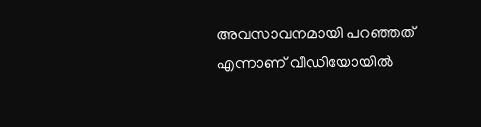അവസാവനമായി പറഞ്ഞത് എന്നാണ് വീഡിയോയിൽ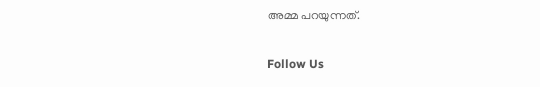അമ്മ പറയുന്നത്.

Follow Us